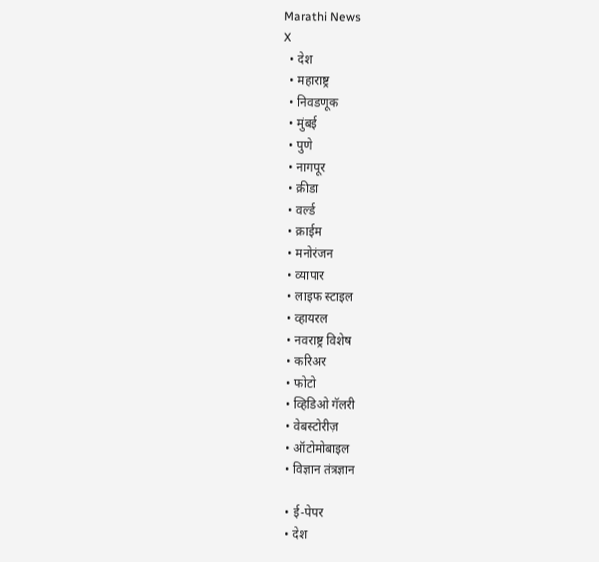Marathi News
X
  • देश
  • महाराष्ट्र
  • निवडणूक
  • मुंबई
  • पुणे
  • नागपूर
  • क्रीडा
  • वर्ल्ड
  • क्राईम
  • मनोरंजन
  • व्यापार
  • लाइफ स्टाइल
  • व्हायरल
  • नवराष्ट्र विशेष
  • करिअर
  • फोटो
  • व्हिडिओ गॅलरी
  • वेबस्टोरीज़
  • ऑटोमोबाइल
  • विज्ञान तंत्रज्ञान

  • ई-पेपर
  • देश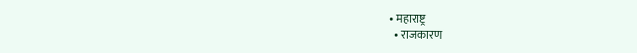• महाराष्ट्र
  • राजकारण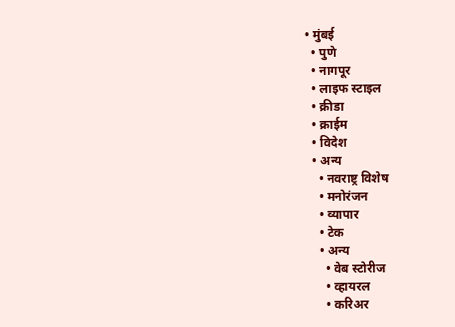• मुंबई
  • पुणे
  • नागपूर
  • लाइफ स्टाइल
  • क्रीडा
  • क्राईम
  • विदेश
  • अन्य
    • नवराष्ट्र विशेष
    • मनोरंजन
    • व्यापार
    • टेक
    • अन्य
      • वेब स्टोरीज
      • व्हायरल
      • करिअर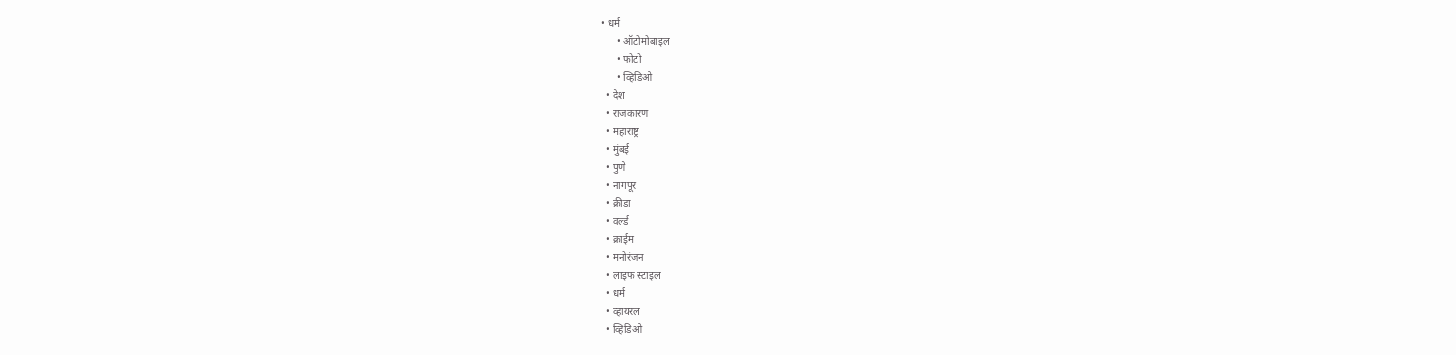• धर्म
      • ऑटोमोबाइल
      • फोटो
      • व्हिडिओ
  • देश
  • राजकारण
  • महाराष्ट्र
  • मुंबई
  • पुणे
  • नागपूर
  • क्रीडा
  • वर्ल्ड
  • क्राईम
  • मनोरंजन
  • लाइफ स्टाइल
  • धर्म
  • व्हायरल
  • व्हिडिओ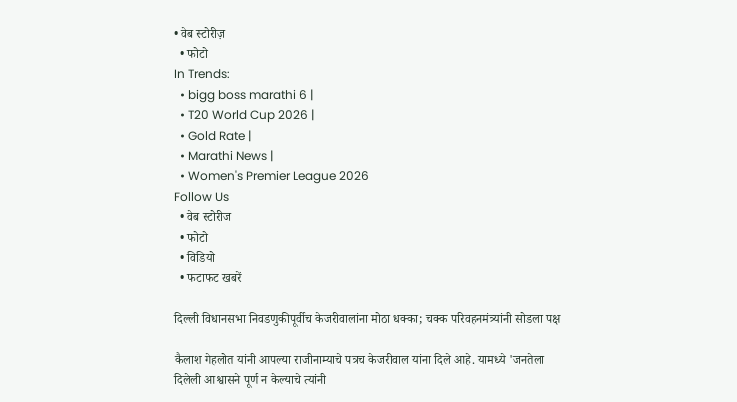• वेब स्टोरीज़
  • फोटो
In Trends:
  • bigg boss marathi 6 |
  • T20 World Cup 2026 |
  • Gold Rate |
  • Marathi News |
  • Women's Premier League 2026
Follow Us
  • वेब स्टोरीज
  • फोटो
  • विडियो
  • फटाफट खबरें

दिल्ली विधानसभा निवडणुकीपूर्वीच केजरीवालांना मोठा धक्का; चक्क परिवहनमंत्र्यांनी सोडला पक्ष

कैलाश गेहलोत यांनी आपल्या राजीनाम्याचे पत्रच केजरीवाल यांना दिले आहे. यामध्ये 'जनतेला दिलेली आश्वासने पूर्ण न केल्याचे त्यांनी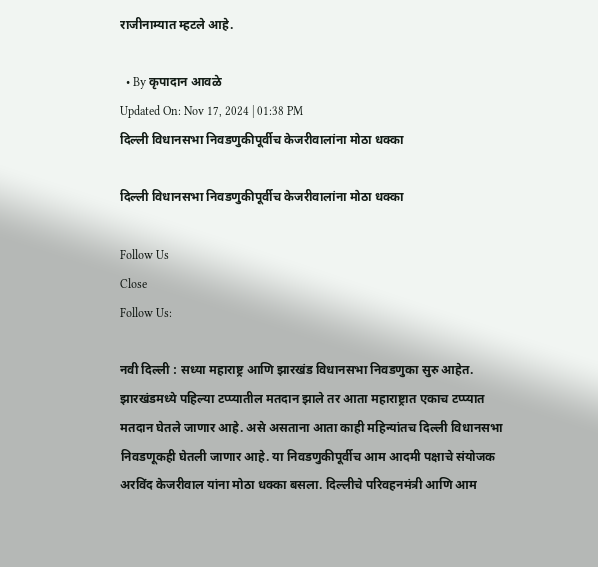राजीनाम्यात म्हटले आहे.

  • By कृपादान आवळे
Updated On: Nov 17, 2024 | 01:38 PM
दिल्ली विधानसभा निवडणुकीपूर्वीच केजरीवालांना मोठा धक्का

दिल्ली विधानसभा निवडणुकीपूर्वीच केजरीवालांना मोठा धक्का

Follow Us
Close
Follow Us:

नवी दिल्ली : सध्या महाराष्ट्र आणि झारखंड विधानसभा निवडणुका सुरु आहेत. झारखंडमध्ये पहिल्या टप्प्यातील मतदान झाले तर आता महाराष्ट्रात एकाच टप्प्यात मतदान घेतले जाणार आहे. असे असताना आता काही महिन्यांतच दिल्ली विधानसभा निवडणूकही घेतली जाणार आहे. या निवडणुकीपूर्वीच आम आदमी पक्षाचे संयोजक अरविंद केजरीवाल यांना मोठा धक्का बसला. दिल्लीचे परिवहनमंत्री आणि आम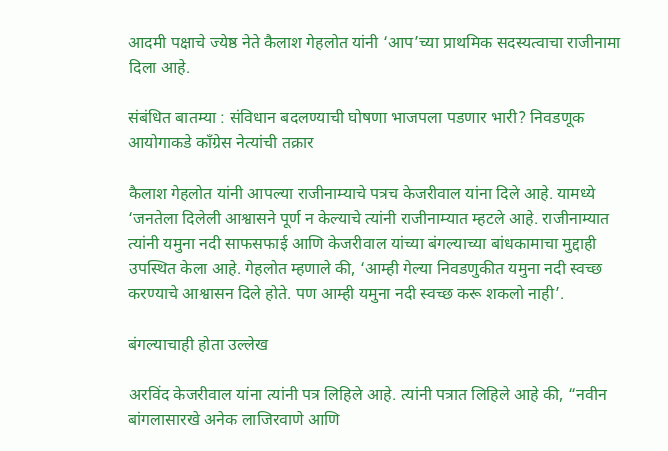आदमी पक्षाचे ज्येष्ठ नेते कैलाश गेहलोत यांनी ‘आप’च्या प्राथमिक सदस्यत्वाचा राजीनामा दिला आहे.

संबंधित बातम्या : संविधान बदलण्याची घोषणा भाजपला पडणार भारी? निवडणूक आयोगाकडे काँग्रेस नेत्यांची तक्रार

कैलाश गेहलोत यांनी आपल्या राजीनाम्याचे पत्रच केजरीवाल यांना दिले आहे. यामध्ये ‘जनतेला दिलेली आश्वासने पूर्ण न केल्याचे त्यांनी राजीनाम्यात म्हटले आहे. राजीनाम्यात त्यांनी यमुना नदी साफसफाई आणि केजरीवाल यांच्या बंगल्याच्या बांधकामाचा मुद्दाही उपस्थित केला आहे. गेहलोत म्हणाले की, ‘आम्ही गेल्या निवडणुकीत यमुना नदी स्वच्छ करण्याचे आश्वासन दिले होते. पण आम्ही यमुना नदी स्वच्छ करू शकलो नाही’.

बंगल्याचाही होता उल्लेख

अरविंद केजरीवाल यांना त्यांनी पत्र लिहिले आहे. त्यांनी पत्रात लिहिले आहे की, “नवीन बांगलासारखे अनेक लाजिरवाणे आणि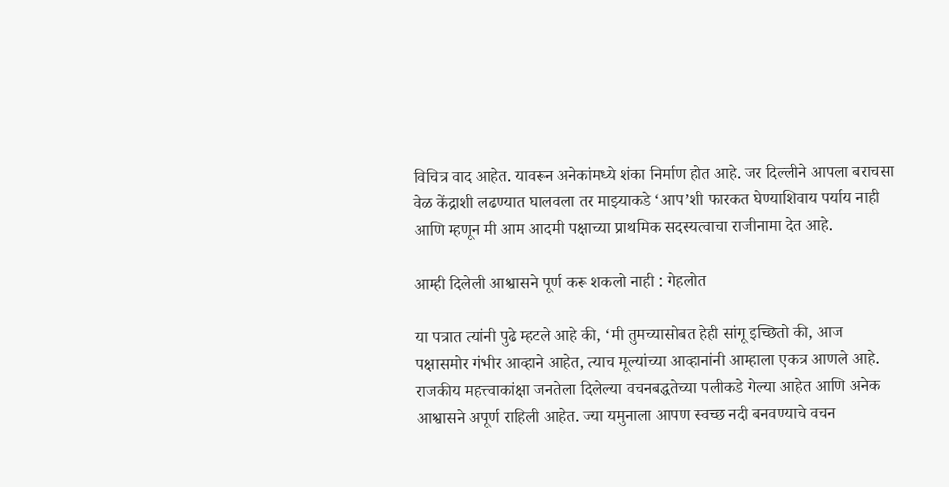विचित्र वाद आहेत. यावरून अनेकांमध्ये शंका निर्माण होत आहे. जर दिल्लीने आपला बराचसा वेळ केंद्राशी लढण्यात घालवला तर माझ्याकडे ‘आप’शी फारकत घेण्याशिवाय पर्याय नाही आणि म्हणून मी आम आदमी पक्षाच्या प्राथमिक सदस्यत्वाचा राजीनामा देत आहे.

आम्ही दिलेली आश्वासने पूर्ण करू शकलो नाही : गेहलोत

या पत्रात त्यांनी पुढे म्हटले आहे की, ‘मी तुमच्यासोबत हेही सांगू इच्छितो की, आज पक्षासमोर गंभीर आव्हाने आहेत, त्याच मूल्यांच्या आव्हानांनी आम्हाला एकत्र आणले आहे. राजकीय महत्त्वाकांक्षा जनतेला दिलेल्या वचनबद्धतेच्या पलीकडे गेल्या आहेत आणि अनेक आश्वासने अपूर्ण राहिली आहेत. ज्या यमुनाला आपण स्वच्छ नदी बनवण्याचे वचन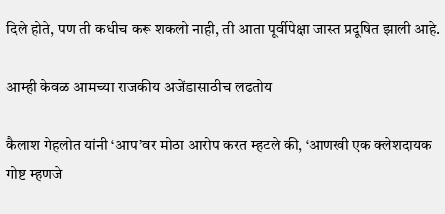दिले होते, पण ती कधीच करू शकलो नाही, ती आता पूर्वीपेक्षा जास्त प्रदूषित झाली आहे.

आम्ही केवळ आमच्या राजकीय अजेंडासाठीच लढतोय

कैलाश गेहलोत यांनी ‘आप’वर मोठा आरोप करत म्हटले की, ‘आणखी एक क्लेशदायक गोष्ट म्हणजे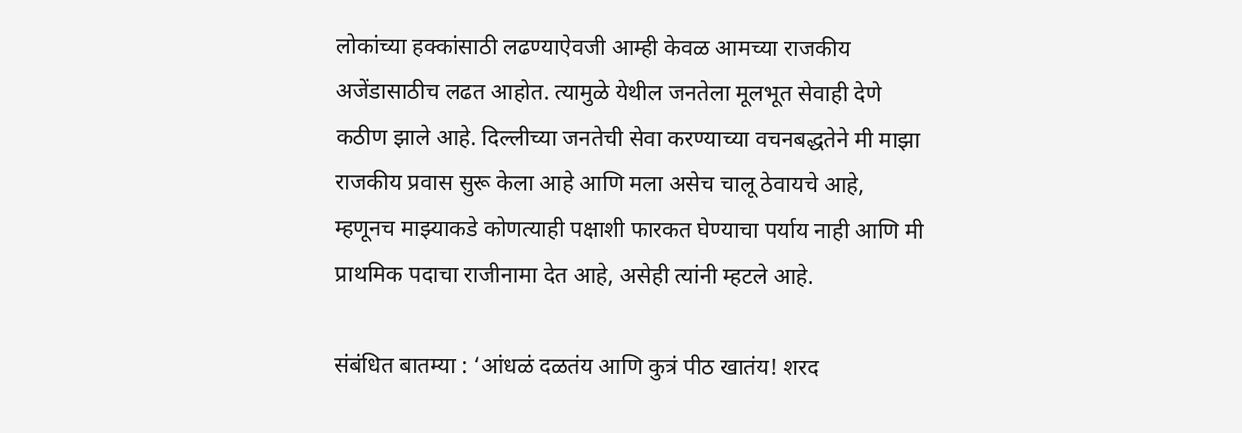लोकांच्या हक्कांसाठी लढण्याऐवजी आम्ही केवळ आमच्या राजकीय अजेंडासाठीच लढत आहोत. त्यामुळे येथील जनतेला मूलभूत सेवाही देणे कठीण झाले आहे. दिल्लीच्या जनतेची सेवा करण्याच्या वचनबद्धतेने मी माझा राजकीय प्रवास सुरू केला आहे आणि मला असेच चालू ठेवायचे आहे, म्हणूनच माझ्याकडे कोणत्याही पक्षाशी फारकत घेण्याचा पर्याय नाही आणि मी प्राथमिक पदाचा राजीनामा देत आहे, असेही त्यांनी म्हटले आहे.

संबंधित बातम्या : ‘आंधळं दळतंय आणि कुत्रं पीठ खातंय! शरद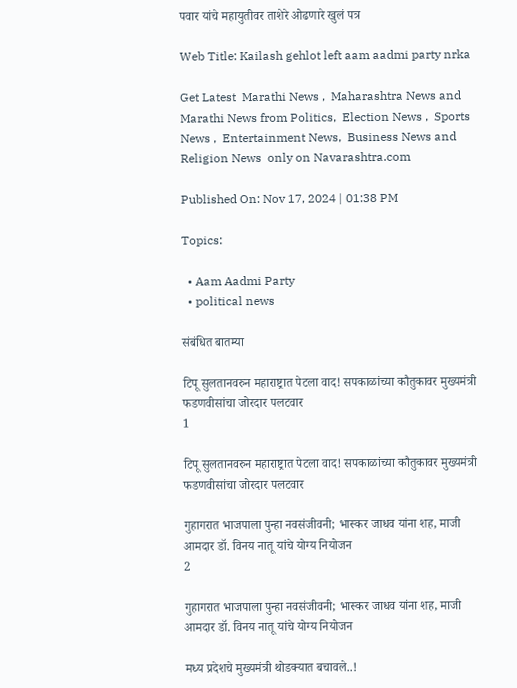पवार यांचे महायुतीवर ताशेरे ओढणारे खुलं पत्र

Web Title: Kailash gehlot left aam aadmi party nrka

Get Latest  Marathi News ,  Maharashtra News and  Marathi News from Politics,  Election News ,  Sports News ,  Entertainment News,  Business News and   Religion News  only on Navarashtra.com

Published On: Nov 17, 2024 | 01:38 PM

Topics:

  • Aam Aadmi Party
  • political news

संबंधित बातम्या

टिपू सुलतानवरुन महाराष्ट्रात पेटला वाद! सपकाळांच्या कौतुकावर मुख्यमंत्री फडणवीसांचा जोरदार पलटवार
1

टिपू सुलतानवरुन महाराष्ट्रात पेटला वाद! सपकाळांच्या कौतुकावर मुख्यमंत्री फडणवीसांचा जोरदार पलटवार

गुहागरात भाजपाला पुन्हा नवसंजीवनी; भास्कर जाधव यांना शह, माजी आमदार डॉ. विनय नातू यांचे योग्य नियोजन
2

गुहागरात भाजपाला पुन्हा नवसंजीवनी; भास्कर जाधव यांना शह, माजी आमदार डॉ. विनय नातू यांचे योग्य नियोजन

मध्य प्रदेशचे मुख्यमंत्री थोडक्यात बचावले..!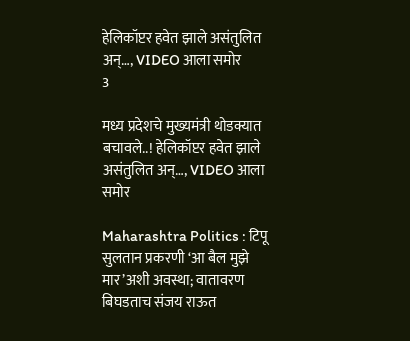हेलिकॉप्टर हवेत झाले असंतुलित अन्…, VIDEO आला समोर
3

मध्य प्रदेशचे मुख्यमंत्री थोडक्यात बचावले..! हेलिकॉप्टर हवेत झाले असंतुलित अन्…, VIDEO आला समोर

Maharashtra Politics : टिपू सुलतान प्रकरणी ‘आ बैल मुझे मार’अशी अवस्था; वातावरण बिघडताच संजय राऊत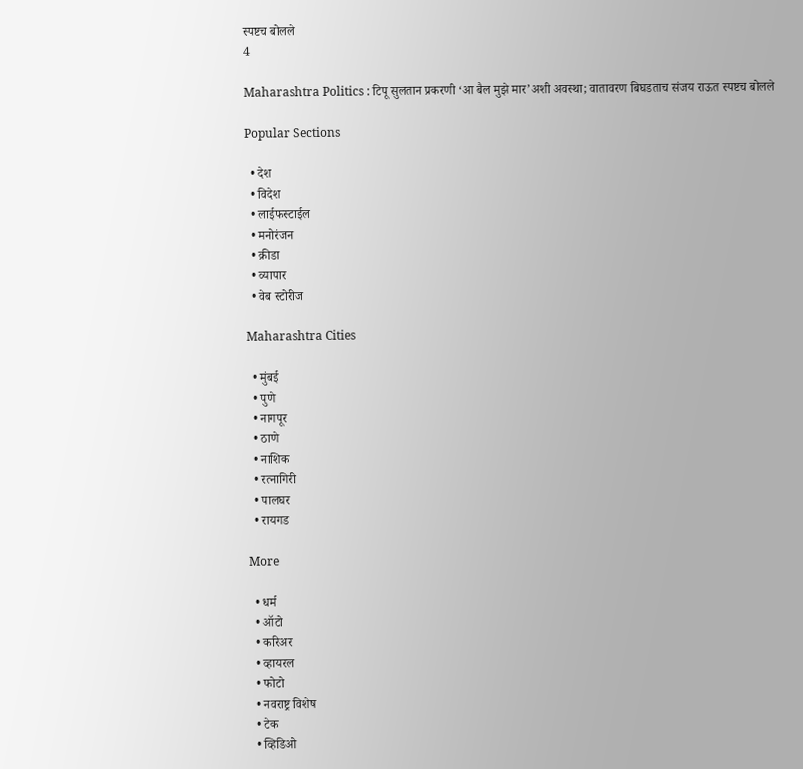स्पष्टच बोलले
4

Maharashtra Politics : टिपू सुलतान प्रकरणी ‘आ बैल मुझे मार’अशी अवस्था; वातावरण बिघडताच संजय राऊत स्पष्टच बोलले

Popular Sections

  • देश
  • विदेश
  • लाईफस्टाईल
  • मनोरंजन
  • क्रीडा
  • व्यापार
  • वेब स्टोरीज

Maharashtra Cities

  • मुंबई
  • पुणे
  • नागपूर
  • ठाणे
  • नाशिक
  • रत्नागिरी
  • पालघर
  • रायगड

More

  • धर्म
  • ऑटो
  • करिअर
  • व्हायरल
  • फोटो
  • नवराष्ट्र विशेष
  • टेक
  • व्हिडिओ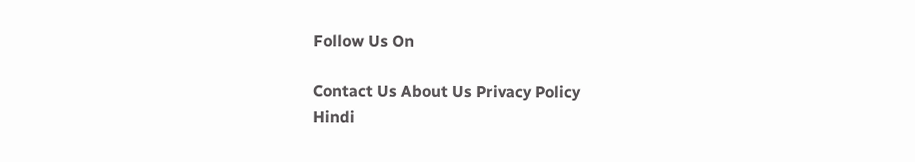Follow Us On

Contact Us About Us Privacy Policy
Hindi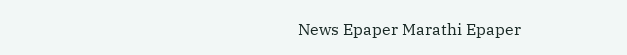News Epaper Marathi Epaper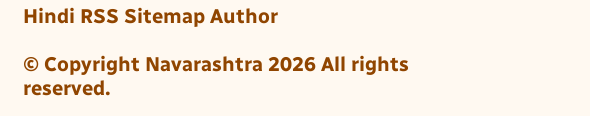Hindi RSS Sitemap Author

© Copyright Navarashtra 2026 All rights reserved.